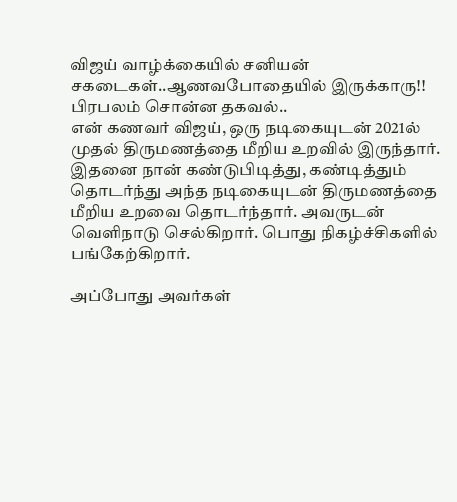விஜய் வாழ்க்கையில் சனியன் சகடைகள்..ஆணவபோதையில் இருக்காரு!! பிரபலம் சொன்ன தகவல்..
என் கணவர் விஜய், ஒரு நடிகையுடன் 2021ல் முதல் திருமணத்தை மீறிய உறவில் இருந்தார். இதனை நான் கண்டுபிடித்து, கண்டித்தும் தொடர்ந்து அந்த நடிகையுடன் திருமணத்தை மீறிய உறவை தொடர்ந்தார். அவருடன் வெளிநாடு செல்கிறார். பொது நிகழ்ச்சிகளில் பங்கேற்கிறார்.

அப்போது அவர்கள்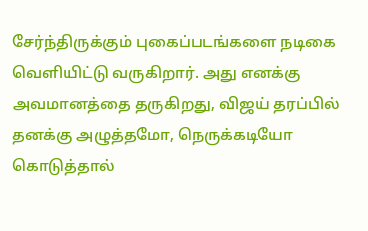சேர்ந்திருக்கும் புகைப்படங்களை நடிகை வெளியிட்டு வருகிறார். அது எனக்கு அவமானத்தை தருகிறது, விஜய் தரப்பில் தனக்கு அழுத்தமோ, நெருக்கடியோ கொடுத்தால்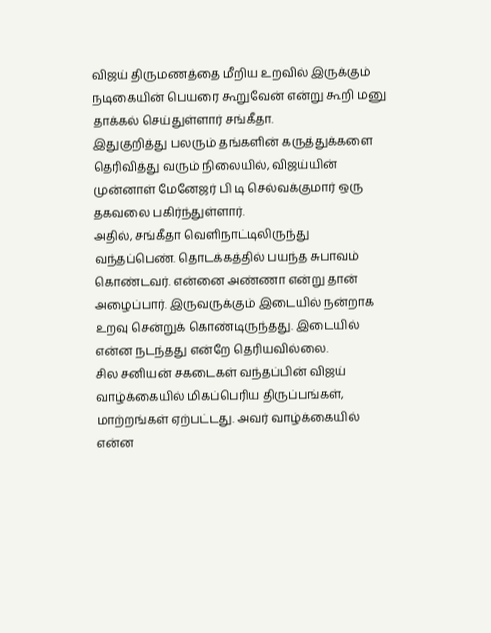விஜய் திருமணத்தை மீறிய உறவில் இருக்கும் நடிகையின் பெயரை கூறுவேன் என்று கூறி மனு தாக்கல் செய்துள்ளார் சங்கீதா.
இதுகுறித்து பலரும் தங்களின் கருத்துக்களை தெரிவித்து வரும் நிலையில், விஜய்யின் முன்னாள் மேனேஜர் பி டி செல்வக்குமார் ஒரு தகவலை பகிர்ந்துள்ளார்.
அதில், சங்கீதா வெளிநாட்டிலிருந்து வந்தப்பெண். தொடக்கத்தில் பயந்த சுபாவம் கொண்டவர். என்னை அண்ணா என்று தான் அழைப்பார். இருவருக்கும் இடையில் நன்றாக உறவு சென்றுக் கொண்டிருந்தது. இடையில் என்ன நடந்தது என்றே தெரியவில்லை.
சில சனியன் சகடைகள் வந்தப்பின் விஜய் வாழ்க்கையில் மிகப்பெரிய திருப்பங்கள், மாற்றங்கள் ஏற்பட்டது. அவர் வாழ்க்கையில் என்ன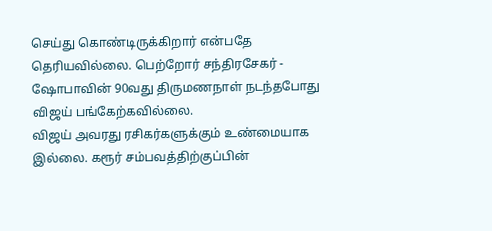செய்து கொண்டிருக்கிறார் என்பதே தெரியவில்லை. பெற்றோர் சந்திரசேகர் - ஷோபாவின் 90வது திருமணநாள் நடந்தபோது விஜய் பங்கேற்கவில்லை.
விஜய் அவரது ரசிகர்களுக்கும் உண்மையாக இல்லை. கரூர் சம்பவத்திற்குப்பின்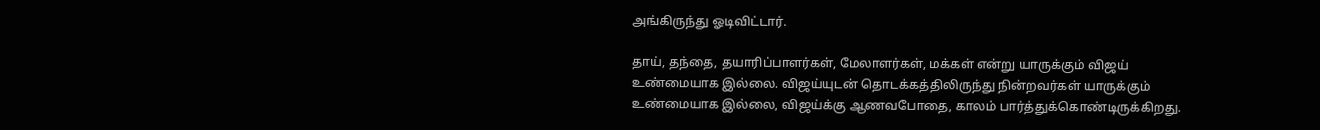அங்கிருந்து ஓடிவிட்டார்.

தாய், தந்தை, தயாரிப்பாளர்கள், மேலாளர்கள், மக்கள் என்று யாருக்கும் விஜய் உண்மையாக இல்லை. விஜய்யுடன் தொடக்கத்திலிருந்து நின்றவர்கள் யாருக்கும் உண்மையாக இல்லை, விஜய்க்கு ஆணவபோதை, காலம் பார்த்துக்கொண்டிருக்கிறது.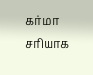கர்மா சரியாக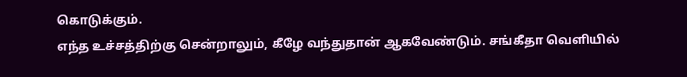கொடுக்கும்.
எந்த உச்சத்திற்கு சென்றாலும், கீழே வந்துதான் ஆகவேண்டும். சங்கீதா வெளியில்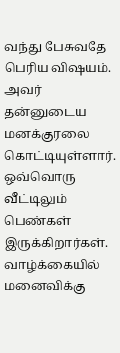வந்து பேசுவதே பெரிய விஷயம். அவர் தன்னுடைய மனக்குரலை கொட்டியுள்ளார். ஒவ்வொரு வீட்டிலும் பெண்கள் இருக்கிறார்கள். வாழ்க்கையில் மனைவிக்கு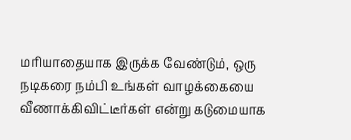மரியாதையாக இருக்க வேண்டும், ஒரு நடிகரை நம்பி உங்கள் வாழக்கையை வீணாக்கிவிட்டீர்கள் என்று கடுமையாக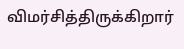விமர்சித்திருக்கிறார்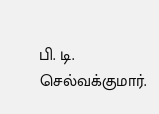பி. டி. செல்வக்குமார்.